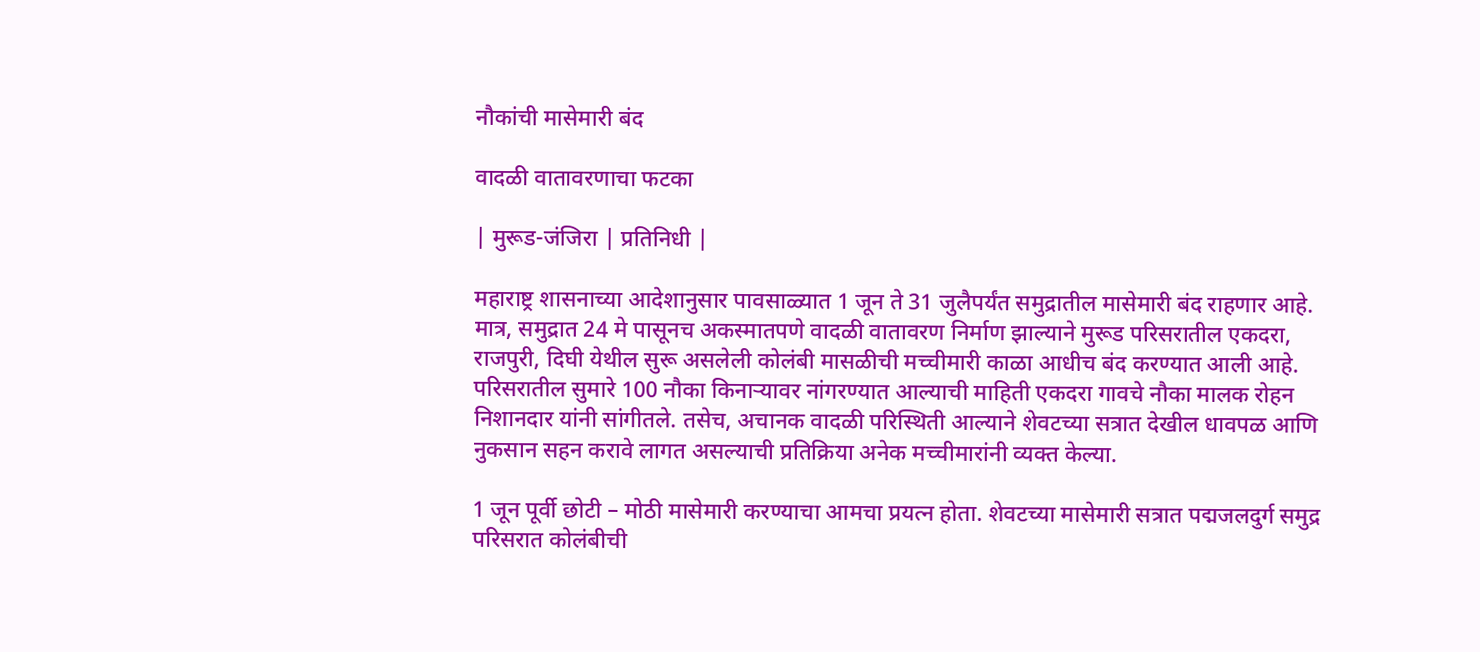नौकांची मासेमारी बंद

वादळी वातावरणाचा फटका

| मुरूड-जंजिरा | प्रतिनिधी |

महाराष्ट्र शासनाच्या आदेशानुसार पावसाळ्यात 1 जून ते 31 जुलैपर्यंत समुद्रातील मासेमारी बंद राहणार आहे. मात्र, समुद्रात 24 मे पासूनच अकस्मातपणे वादळी वातावरण निर्माण झाल्याने मुरूड परिसरातील एकदरा, राजपुरी, दिघी येथील सुरू असलेली कोलंबी मासळीची मच्चीमारी काळा आधीच बंद करण्यात आली आहे. परिसरातील सुमारे 100 नौका किनाऱ्यावर नांगरण्यात आल्याची माहिती एकदरा गावचे नौका मालक रोहन निशानदार यांनी सांगीतले. तसेच, अचानक वादळी परिस्थिती आल्याने शेवटच्या सत्रात देखील धावपळ आणि नुकसान सहन करावे लागत असल्याची प्रतिक्रिया अनेक मच्चीमारांनी व्यक्त केल्या.

1 जून पूर्वी छोटी – मोठी मासेमारी करण्याचा आमचा प्रयत्न होता. शेवटच्या मासेमारी सत्रात पद्मजलदुर्ग समुद्र परिसरात कोलंबीची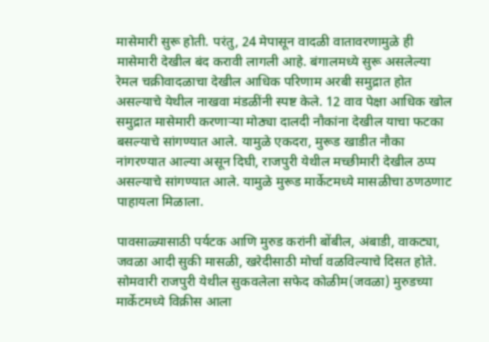मासेमारी सुरू होती. परंतु, 24 मेपासून वादळी वातावरणामुळे ही मासेमारी देखील बंद करावी लागली आहे. बंगालमध्ये सुरू असलेल्या रेमल चक्रीवादळाचा देखील आधिक परिणाम अरबी समुद्रात होत असल्याचे येथील नाखवा मंडळींनी स्पष्ट केले. 12 वाव पेक्षा आधिक खोल समुद्रात मासेमारी करणाऱ्या मोठ्या दालदी नौकांना देखील याचा फटका बसल्याचे सांगण्यात आले. यामुळे एकदरा, मुरूड खाडीत नौका नांगरण्यात आल्या असून दिघी, राजपुरी येथील मच्छीमारी देखील ठप्प असल्याचे सांगण्यात आले. यामुळे मुरूड मार्केटमध्ये मासळीचा ठणठणाट पाहायला मिळाला.

पावसाळ्यासाठी पर्यटक आणि मुरुड करांनी बोंबील, अंबाडी, वाकट्या, जवळा आदी सुकी मासळी, खरेदीसाठी मोर्चा वळविल्याचे दिसत होते. सोमवारी राजपुरी येथील सुकवलेला सफेद कोळीम(जवळा) मुरुडच्या मार्केटमध्ये विक्रीस आला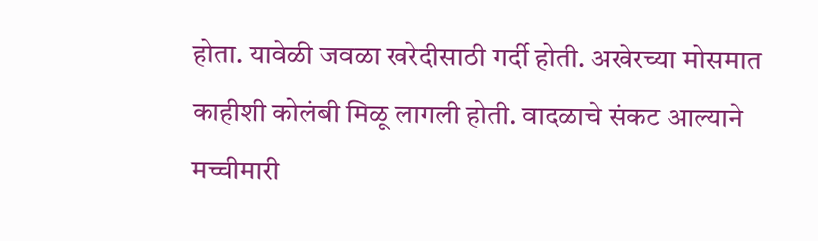होता. यावेळी जवळा खरेदीसाठी गर्दी होती. अखेरच्या मोसमात काहीशी कोलंबी मिळू लागली होती. वादळाचे संकट आल्याने मच्चीमारी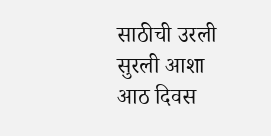साठीची उरली सुरली आशा आठ दिवस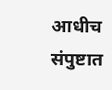आधीच संपुष्टात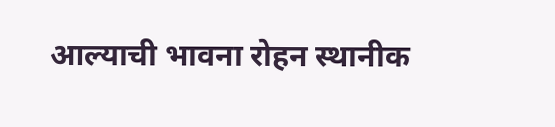आल्याची भावना रोहन स्थानीक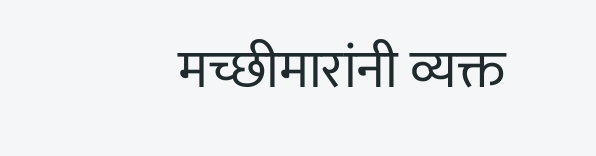मच्छीमारांनी व्यक्त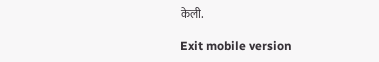केली.

Exit mobile version